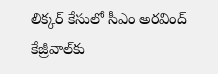లిక్కర్ కేసులో సీఎం అరవింద్ కేజ్రీవాల్‌కు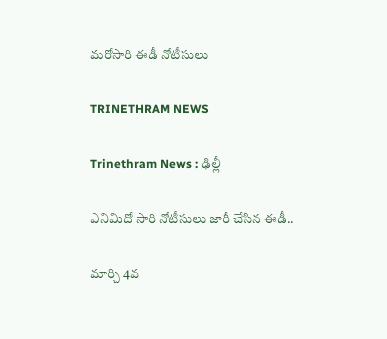మరోసారి ఈడీ నోటీసులు

TRINETHRAM NEWS

Trinethram News : ఢిల్లీ

ఎనిమిదో సారి నోటీసులు జారీ చేసిన ఈడీ..

మార్చి 4వ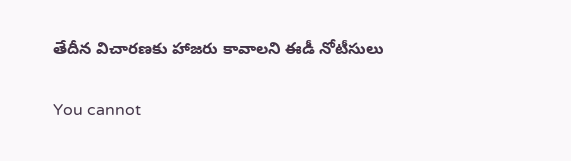తేదీన విచారణకు హాజరు కావాలని ఈడీ నోటీసులు

You cannot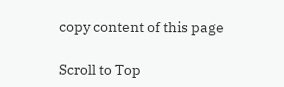copy content of this page

Scroll to Top